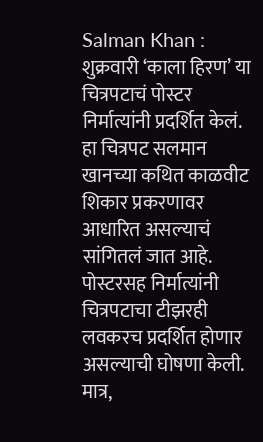Salman Khan : शुक्रवारी ‘काला हिरण’ या चित्रपटाचं पोस्टर निर्मात्यांनी प्रदर्शित केलं. हा चित्रपट सलमान खानच्या कथित काळवीट शिकार प्रकरणावर आधारित असल्याचं सांगितलं जात आहे. पोस्टरसह निर्मात्यांनी चित्रपटाचा टीझरही लवकरच प्रदर्शित होणार असल्याची घोषणा केली. मात्र,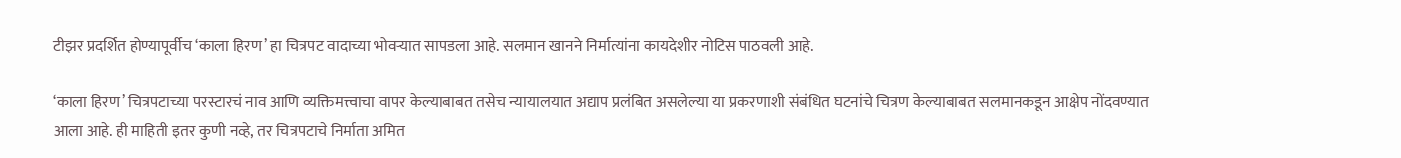टीझर प्रदर्शित होण्यापूर्वीच ‘काला हिरण’ हा चित्रपट वादाच्या भोवऱ्यात सापडला आहे. सलमान खानने निर्मात्यांना कायदेशीर नोटिस पाठवली आहे.

‘काला हिरण’ चित्रपटाच्या परस्टारचं नाव आणि व्यक्तिमत्त्वाचा वापर केल्याबाबत तसेच न्यायालयात अद्याप प्रलंबित असलेल्या या प्रकरणाशी संबंधित घटनांचे चित्रण केल्याबाबत सलमानकडून आक्षेप नोंदवण्यात आला आहे. ही माहिती इतर कुणी नव्हे, तर चित्रपटाचे निर्माता अमित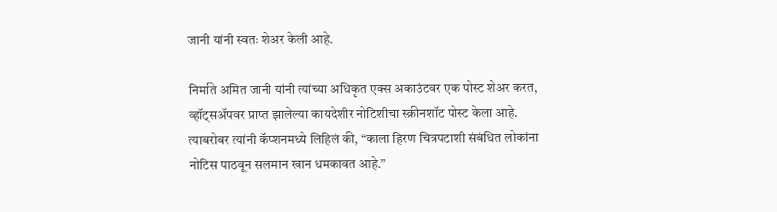जानी यांनी स्वतः शेअर केली आहे.

निर्माते अमित जानी यांनी त्यांच्या अधिकृत एक्स अकाउंटवर एक पोस्ट शेअर करत, व्हॉट्सअ‍ॅपवर प्राप्त झालेल्या कायदेशीर नोटिशीचा स्क्रीनशॉट पोस्ट केला आहे. त्याबरोबर त्यांनी कॅप्शनमध्ये लिहिलं की, “काला हिरण चित्रपटाशी संबंधित लोकांना नोटिस पाठवून सलमान खान धमकावत आहे.”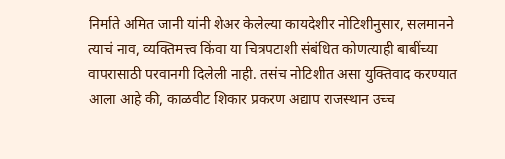निर्माते अमित जानी यांनी शेअर केलेल्या कायदेशीर नोटिशीनुसार, सलमानने त्याचं नाव, व्यक्तिमत्त्व किंवा या चित्रपटाशी संबंधित कोणत्याही बाबींच्या वापरासाठी परवानगी दिलेली नाही. तसंच नोटिशीत असा युक्तिवाद करण्यात आला आहे की, काळवीट शिकार प्रकरण अद्याप राजस्थान उच्च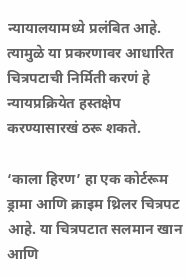न्यायालयामध्ये प्रलंबित आहे. त्यामुळे या प्रकरणावर आधारित चित्रपटाची निर्मिती करणं हे न्यायप्रक्रियेत हस्तक्षेप करण्यासारखं ठरू शकते.

‘काला हिरण’ हा एक कोर्टरूम ड्रामा आणि क्राइम थ्रिलर चित्रपट आहे. या चित्रपटात सलमान खान आणि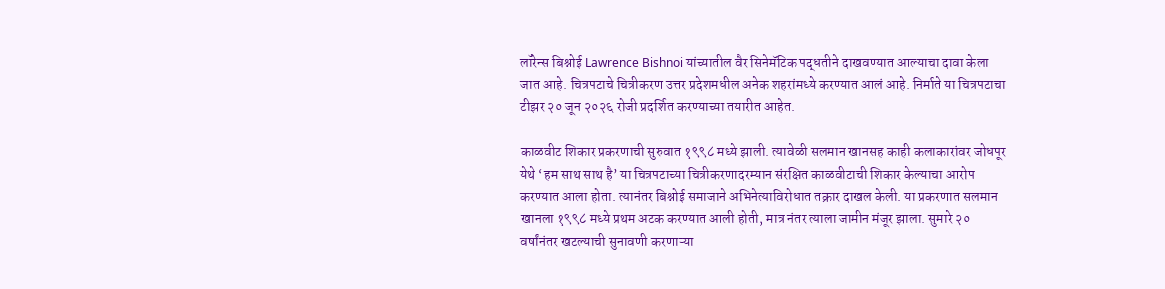लॉरेन्स बिश्नोई Lawrence Bishnoi यांच्यातील वैर सिनेमॅटिक पद्धतीने दाखवण्यात आल्याचा दावा केला जात आहे. चित्रपटाचे चित्रीकरण उत्तर प्रदेशमधील अनेक शहरांमध्ये करण्यात आलं आहे. निर्माते या चित्रपटाचा टीझर २० जून २०२६ रोजी प्रदर्शित करण्याच्या तयारीत आहेत.

काळवीट शिकार प्रकरणाची सुरुवात १९९८ मध्ये झाली. त्यावेळी सलमान खानसह काही कलाकारांवर जोधपूर येथे ‘हम साथ साथ है’ या चित्रपटाच्या चित्रीकरणादरम्यान संरक्षित काळवीटाची शिकार केल्याचा आरोप करण्यात आला होता. त्यानंतर बिश्नोई समाजाने अभिनेत्याविरोधात तक्रार दाखल केली. या प्रकरणात सलमान खानला १९९८ मध्ये प्रथम अटक करण्यात आली होती, मात्र नंतर त्याला जामीन मंजूर झाला. सुमारे २० वर्षांनंतर खटल्याची सुनावणी करणाऱ्या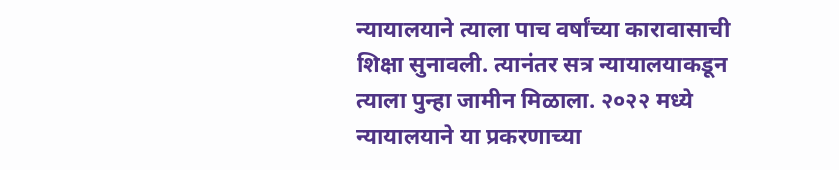न्यायालयाने त्याला पाच वर्षांच्या कारावासाची शिक्षा सुनावली. त्यानंतर सत्र न्यायालयाकडून त्याला पुन्हा जामीन मिळाला. २०२२ मध्ये न्यायालयाने या प्रकरणाच्या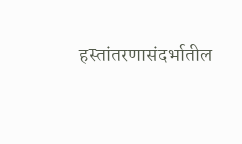हस्तांतरणासंदर्भातील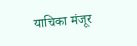याचिका मंजूर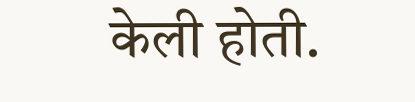केली होती.